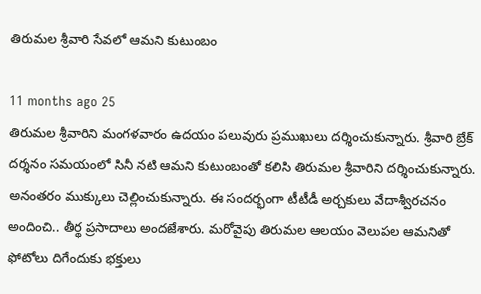తిరుమల శ్రీవారి సేవలో ఆమని కుటుంబం

11 months ago 25
తిరుమల శ్రీవారిని మంగళవారం ఉదయం పలువురు ప్రముఖులు దర్శించుకున్నారు. శ్రీవారి బ్రేక్ దర్శనం సమయంలో సినీ నటి ఆమని కుటుంబంతో కలిసి తిరుమల శ్రీవారిని దర్శించుకున్నారు. అనంతరం ముక్కులు చెల్లించుకున్నారు. ఈ సందర్భంగా టీటీడీ అర్చకులు వేదాశ్వీరచనం అందించి.. తీర్థ ప్రసాదాలు అందజేశారు. మరోవైపు తిరుమల ఆలయం వెలుపల ఆమనితో ఫోటోలు దిగేందుకు భక్తులు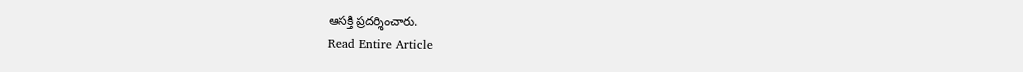ఆసక్తి ప్రదర్శించారు.
Read Entire Article